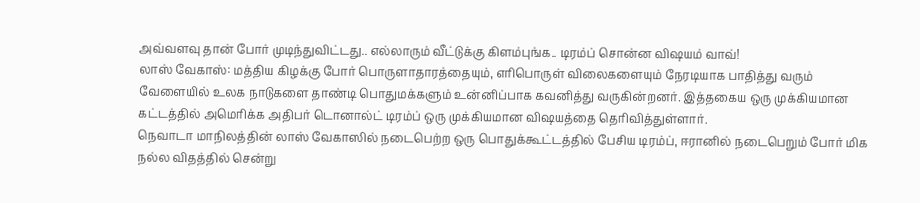அவ்வளவு தான் போர் முடிந்துவிட்டது.. எல்லாரும் வீட்டுக்கு கிளம்புங்க.. டிரம்ப் சொன்ன விஷயம் வாவ்!
லாஸ் வேகாஸ்: மத்திய கிழக்கு போர் பொருளாதாரத்தையும், எரிபொருள் விலைகளையும் நேரடியாக பாதித்து வரும் வேளையில் உலக நாடுகளை தாண்டி பொதுமக்களும் உன்னிப்பாக கவனித்து வருகின்றனர். இத்தகைய ஒரு முக்கியமான கட்டத்தில் அமெரிக்க அதிபர் டொனால்ட் டிரம்ப் ஒரு முக்கியமான விஷயத்தை தெரிவித்துள்ளார்.
நெவாடா மாநிலத்தின் லாஸ் வேகாஸில் நடைபெற்ற ஒரு பொதுக்கூட்டத்தில் பேசிய டிரம்ப், ஈரானில் நடைபெறும் போர் மிக நல்ல விதத்தில் சென்று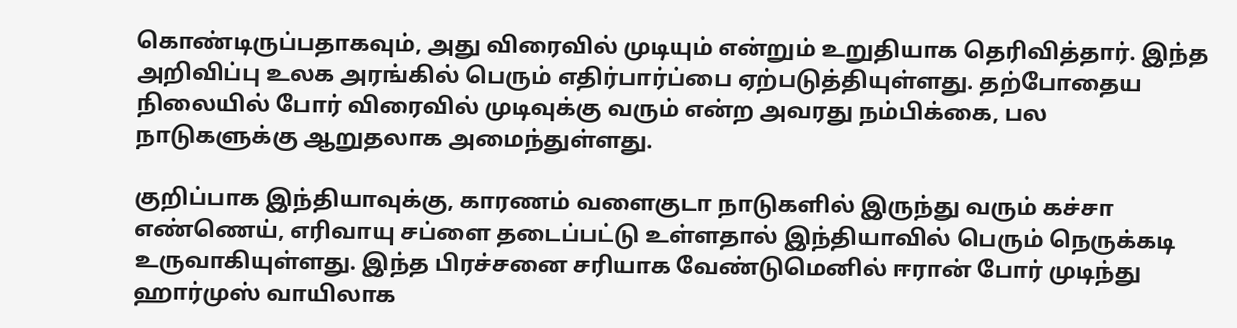கொண்டிருப்பதாகவும், அது விரைவில் முடியும் என்றும் உறுதியாக தெரிவித்தார். இந்த அறிவிப்பு உலக அரங்கில் பெரும் எதிர்பார்ப்பை ஏற்படுத்தியுள்ளது. தற்போதைய நிலையில் போர் விரைவில் முடிவுக்கு வரும் என்ற அவரது நம்பிக்கை, பல நாடுகளுக்கு ஆறுதலாக அமைந்துள்ளது.

குறிப்பாக இந்தியாவுக்கு, காரணம் வளைகுடா நாடுகளில் இருந்து வரும் கச்சா எண்ணெய், எரிவாயு சப்ளை தடைப்பட்டு உள்ளதால் இந்தியாவில் பெரும் நெருக்கடி உருவாகியுள்ளது. இந்த பிரச்சனை சரியாக வேண்டுமெனில் ஈரான் போர் முடிந்து ஹார்முஸ் வாயிலாக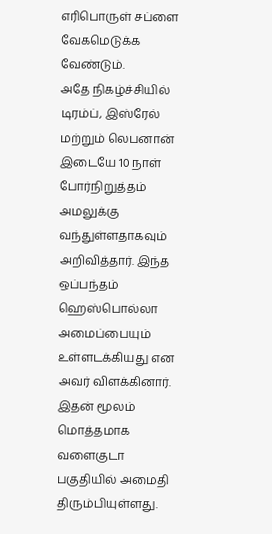எரிபொருள் சப்ளை வேகமெடுக்க வேண்டும்.
அதே நிகழ்ச்சியில் டிரம்ப், இஸ்ரேல் மற்றும் லெபனான் இடையே 10 நாள் போர்நிறுத்தம் அமலுக்கு வந்துள்ளதாகவும் அறிவித்தார். இந்த ஒப்பந்தம் ஹெஸ்பொல்லா அமைப்பையும் உள்ளடக்கியது என அவர் விளக்கினார். இதன் மூலம் மொத்தமாக வளைகுடா பகுதியில் அமைதி திரும்பியுள்ளது.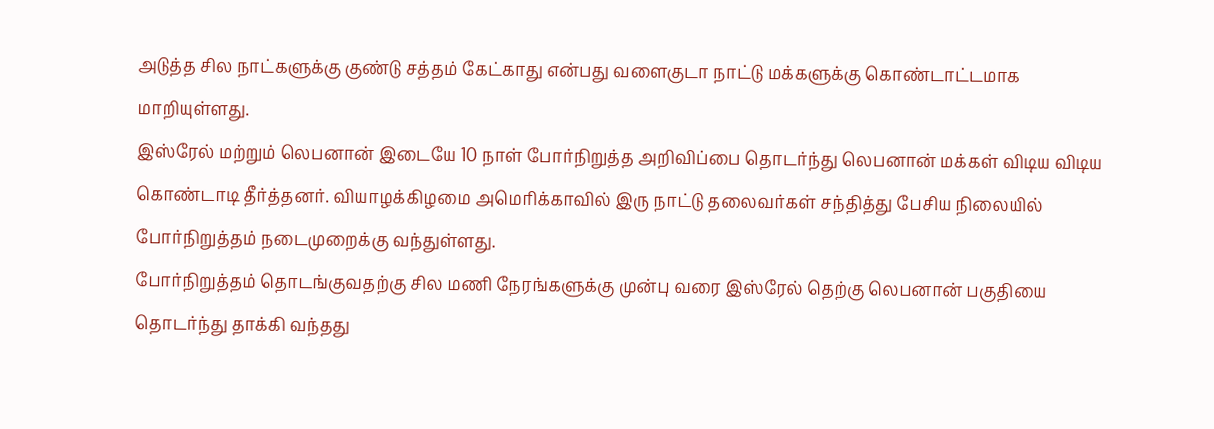அடுத்த சில நாட்களுக்கு குண்டு சத்தம் கேட்காது என்பது வளைகுடா நாட்டு மக்களுக்கு கொண்டாட்டமாக மாறியுள்ளது.
இஸ்ரேல் மற்றும் லெபனான் இடையே 10 நாள் போர்நிறுத்த அறிவிப்பை தொடர்ந்து லெபனான் மக்கள் விடிய விடிய கொண்டாடி தீர்த்தனர். வியாழக்கிழமை அமெரிக்காவில் இரு நாட்டு தலைவர்கள் சந்தித்து பேசிய நிலையில் போர்நிறுத்தம் நடைமுறைக்கு வந்துள்ளது.
போர்நிறுத்தம் தொடங்குவதற்கு சில மணி நேரங்களுக்கு முன்பு வரை இஸ்ரேல் தெற்கு லெபனான் பகுதியை தொடர்ந்து தாக்கி வந்தது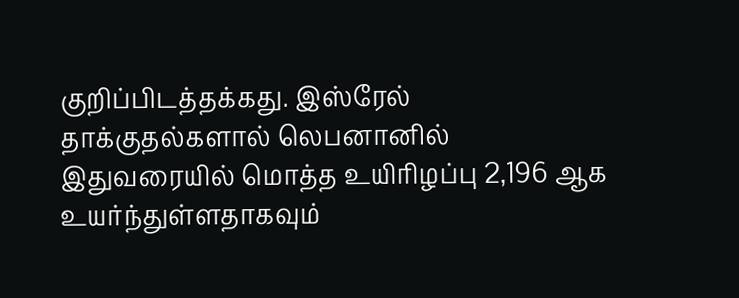குறிப்பிடத்தக்கது. இஸ்ரேல் தாக்குதல்களால் லெபனானில் இதுவரையில் மொத்த உயிரிழப்பு 2,196 ஆக உயர்ந்துள்ளதாகவும்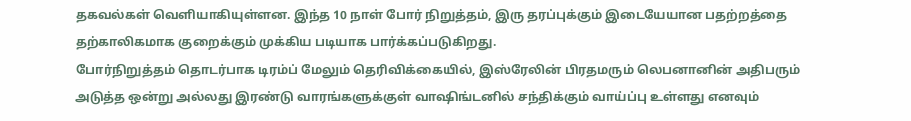தகவல்கள் வெளியாகியுள்ளன. இந்த 10 நாள் போர் நிறுத்தம், இரு தரப்புக்கும் இடையேயான பதற்றத்தை தற்காலிகமாக குறைக்கும் முக்கிய படியாக பார்க்கப்படுகிறது.
போர்நிறுத்தம் தொடர்பாக டிரம்ப் மேலும் தெரிவிக்கையில், இஸ்ரேலின் பிரதமரும் லெபனானின் அதிபரும் அடுத்த ஒன்று அல்லது இரண்டு வாரங்களுக்குள் வாஷிங்டனில் சந்திக்கும் வாய்ப்பு உள்ளது எனவும்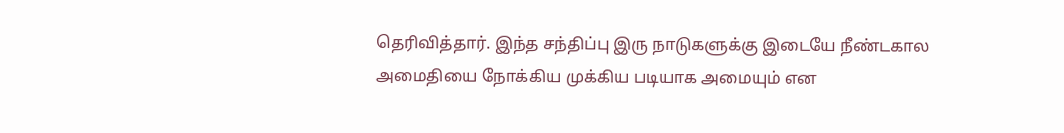தெரிவித்தார். இந்த சந்திப்பு இரு நாடுகளுக்கு இடையே நீண்டகால அமைதியை நோக்கிய முக்கிய படியாக அமையும் என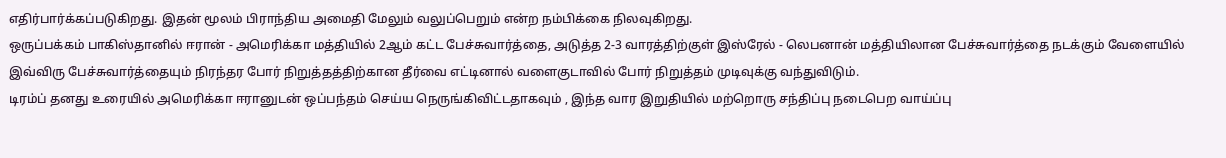எதிர்பார்க்கப்படுகிறது. இதன் மூலம் பிராந்திய அமைதி மேலும் வலுப்பெறும் என்ற நம்பிக்கை நிலவுகிறது.
ஒருப்பக்கம் பாகிஸ்தானில் ஈரான் - அமெரிக்கா மத்தியில் 2ஆம் கட்ட பேச்சுவார்த்தை, அடுத்த 2-3 வாரத்திற்குள் இஸ்ரேல் - லெபனான் மத்தியிலான பேச்சுவார்த்தை நடக்கும் வேளையில் இவ்விரு பேச்சுவார்த்தையும் நிரந்தர போர் நிறுத்தத்திற்கான தீர்வை எட்டினால் வளைகுடாவில் போர் நிறுத்தம் முடிவுக்கு வந்துவிடும்.
டிரம்ப் தனது உரையில் அமெரிக்கா ஈரானுடன் ஒப்பந்தம் செய்ய நெருங்கிவிட்டதாகவும் , இந்த வார இறுதியில் மற்றொரு சந்திப்பு நடைபெற வாய்ப்பு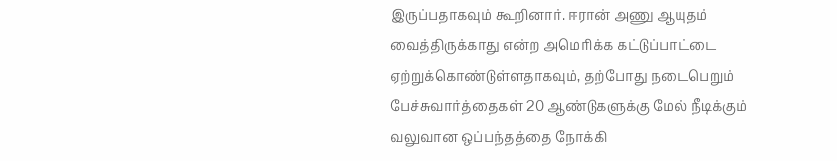இருப்பதாகவும் கூறினார். ஈரான் அணு ஆயுதம் வைத்திருக்காது என்ற அமெரிக்க கட்டுப்பாட்டை ஏற்றுக்கொண்டுள்ளதாகவும், தற்போது நடைபெறும் பேச்சுவார்த்தைகள் 20 ஆண்டுகளுக்கு மேல் நீடிக்கும் வலுவான ஒப்பந்தத்தை நோக்கி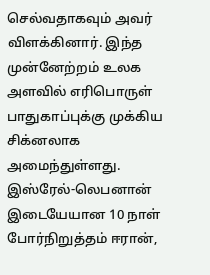செல்வதாகவும் அவர் விளக்கினார். இந்த முன்னேற்றம் உலக அளவில் எரிபொருள் பாதுகாப்புக்கு முக்கிய சிக்னலாக அமைந்துள்ளது.
இஸ்ரேல்-லெபனான் இடையேயான 10 நாள் போர்நிறுத்தம் ஈரான்,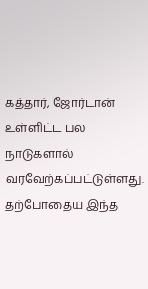கத்தார், ஜோர்டான் உள்ளிட்ட பல நாடுகளால் வரவேற்கப்பட்டுள்ளது. தற்போதைய இந்த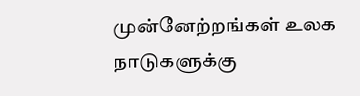முன்னேற்றங்கள் உலக நாடுகளுக்கு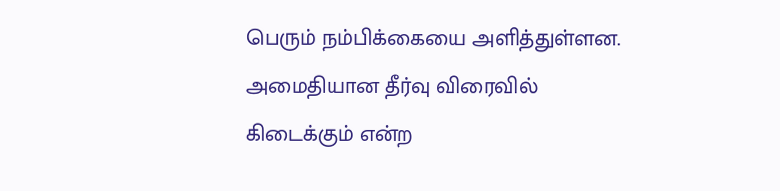பெரும் நம்பிக்கையை அளித்துள்ளன. அமைதியான தீர்வு விரைவில் கிடைக்கும் என்ற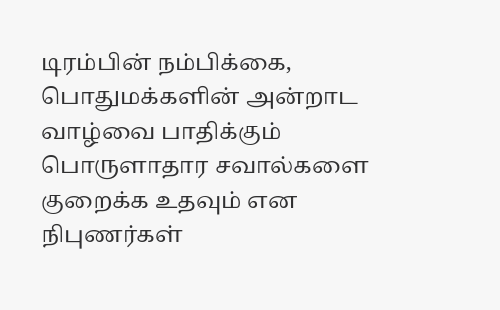டிரம்பின் நம்பிக்கை, பொதுமக்களின் அன்றாட வாழ்வை பாதிக்கும் பொருளாதார சவால்களை குறைக்க உதவும் என நிபுணர்கள்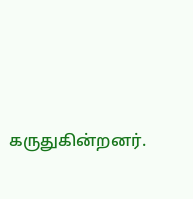கருதுகின்றனர்.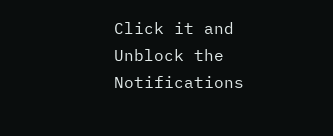Click it and Unblock the Notifications